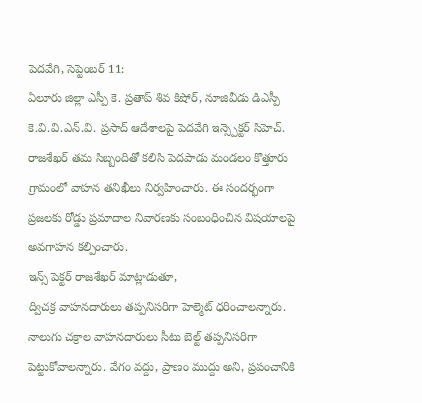పెదవేగి, సెప్టెంబర్ 11:
ఏలూరు జిల్లా ఎస్పీ కె. ప్రతాప్ శివ కిషోర్, నూజివీడు డిఎస్పీ కె.వి.వి.ఎన్.వి. ప్రసాద్ ఆదేశాలపై పెదవేగి ఇన్స్పెక్టర్ సిహెచ్. రాజశేఖర్ తమ సిబ్బందితో కలిసి పెదపాడు మండలం కొత్తూరు గ్రామంలో వాహన తనిఖీలు నిర్వహించారు. ఈ సందర్భంగా ప్రజలకు రోడ్డు ప్రమాదాల నివారణకు సంబంధించిన విషయాలపై అవగాహన కల్పించారు.
ఇన్స్ పెక్టర్ రాజశేఖర్ మాట్లాడుతూ,
ద్విచక్ర వాహనదారులు తప్పనిసరిగా హెల్మెట్ ధరించాలన్నారు. నాలుగు చక్రాల వాహనదారులు సీటు బెల్ట్ తప్పనిసరిగా పెట్టుకోవాలన్నారు. వేగం వద్దు, ప్రాణం ముద్దు అని, ప్రపంచానికి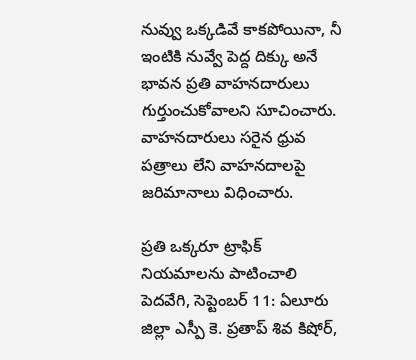నువ్వు ఒక్కడివే కాకపోయినా, నీ ఇంటికి నువ్వే పెద్ద దిక్కు అనే భావన ప్రతి వాహనదారులు గుర్తుంచుకోవాలని సూచించారు. వాహనదారులు సరైన ధ్రువ పత్రాలు లేని వాహనదాలపై జరిమానాలు విధించారు.

ప్రతి ఒక్కరూ ట్రాఫిక్ నియమాలను పాటించాలి
పెదవేగి, సెప్టెంబర్ 11: ఏలూరు జిల్లా ఎస్పీ కె. ప్రతాప్ శివ కిషోర్,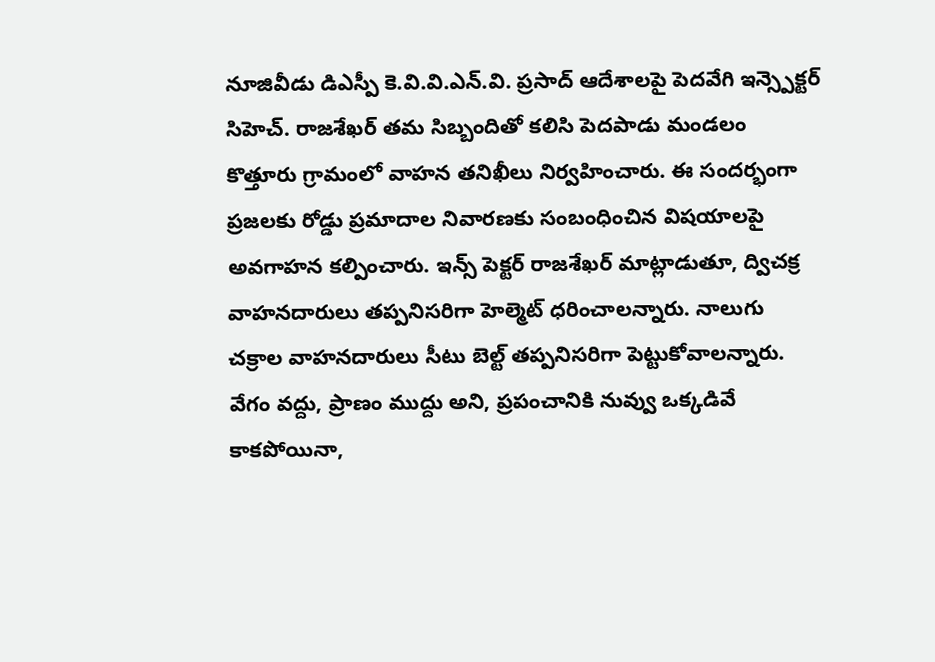నూజివీడు డిఎస్పీ కె.వి.వి.ఎన్.వి. ప్రసాద్ ఆదేశాలపై పెదవేగి ఇన్స్పెక్టర్ సిహెచ్. రాజశేఖర్ తమ సిబ్బందితో కలిసి పెదపాడు మండలం కొత్తూరు గ్రామంలో వాహన తనిఖీలు నిర్వహించారు. ఈ సందర్భంగా ప్రజలకు రోడ్డు ప్రమాదాల నివారణకు సంబంధించిన విషయాలపై అవగాహన కల్పించారు. ఇన్స్ పెక్టర్ రాజశేఖర్ మాట్లాడుతూ, ద్విచక్ర వాహనదారులు తప్పనిసరిగా హెల్మెట్ ధరించాలన్నారు. నాలుగు చక్రాల వాహనదారులు సీటు బెల్ట్ తప్పనిసరిగా పెట్టుకోవాలన్నారు. వేగం వద్దు, ప్రాణం ముద్దు అని, ప్రపంచానికి నువ్వు ఒక్కడివే కాకపోయినా,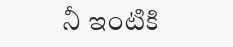నీ ఇంటికి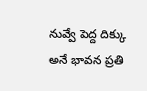నువ్వే పెద్ద దిక్కు అనే భావన ప్రతి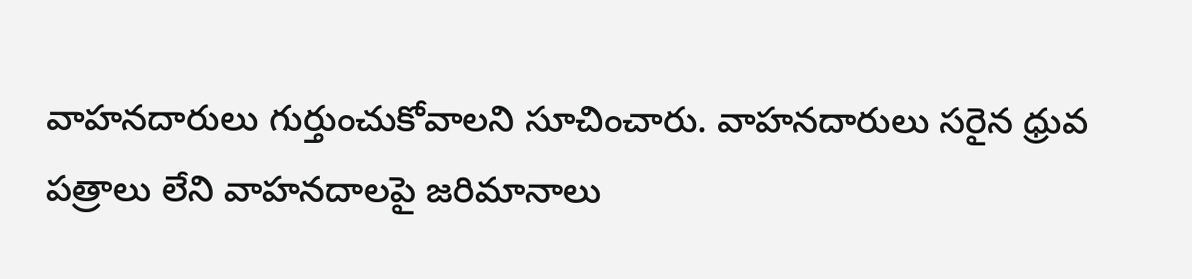వాహనదారులు గుర్తుంచుకోవాలని సూచించారు. వాహనదారులు సరైన ధ్రువ పత్రాలు లేని వాహనదాలపై జరిమానాలు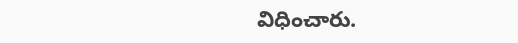విధించారు.